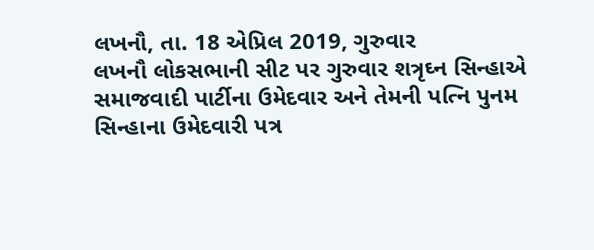લખનૌ, તા. 18 એપ્રિલ 2019, ગુરુવાર
લખનૌ લોકસભાની સીટ પર ગુરુવાર શત્રૃઘ્ન સિન્હાએ સમાજવાદી પાર્ટીના ઉમેદવાર અને તેમની પત્નિ પુનમ સિન્હાના ઉમેદવારી પત્ર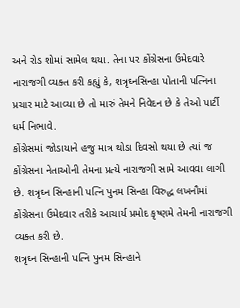અને રોડ શોમાં સામેલ થયા. તેના પર કોંગ્રેસના ઉમેદવારે નારાજગી વ્યક્ત કરી કહ્યું કે, શત્રૃઘ્નસિન્હા પોતાની પત્નિના પ્રચાર માટે આવ્યા છે તો મારું તેમને નિવેદન છે કે તેઓ પાર્ટી ધર્મ નિભાવે.
કોંગ્રેસમાં જોડાયાને હજુ માત્ર થોડા દિવસો થયા છે ત્યાં જ કોંગ્રેસના નેતાઓની તેમના પ્રત્યે નારાજગી સામે આવવા લાગી છે. શત્રૃઘ્ન સિન્હાની પત્નિ પુનમ સિન્હા વિરુદ્ધ લખનૌમાં કોંગ્રેસના ઉમેદવાર તરીકે આચાર્ય પ્રમોદ કૃષ્ણમે તેમની નારાજગી વ્યક્ત કરી છે.
શત્રૃઘ્ન સિન્હાની પત્નિ પુનમ સિન્હાને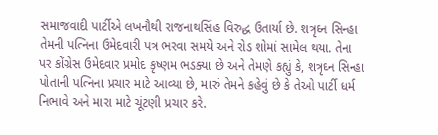સમાજવાદી પાર્ટીએ લખનૌથી રાજનાથસિંહ વિરુદ્ધ ઉતાર્યા છે. શત્રૃઘ્ન સિન્હા તેમની પત્નિના ઉમેદવારી પત્ર ભરવા સમયે અને રોડ શોમાં સામેલ થયા. તેના પર કોંગ્રેસ ઉમેદવાર પ્રમોદ કૃષ્ણમ ભડક્યા છે અને તેમણે કહ્યું કે, શત્રૃઘ્ન સિન્હા પોતાની પત્નિના પ્રચાર માટે આવ્યા છે, મારું તેમને કહેવું છે કે તેઓ પાર્ટી ધર્મ નિભાવે અને મારા માટે ચૂંટણી પ્રચાર કરે.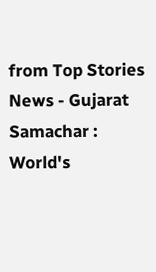from Top Stories News - Gujarat Samachar : World's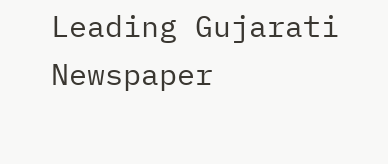Leading Gujarati Newspaper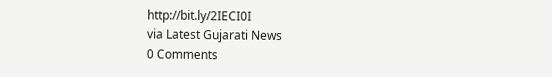http://bit.ly/2IECI0I
via Latest Gujarati News
0 Comments